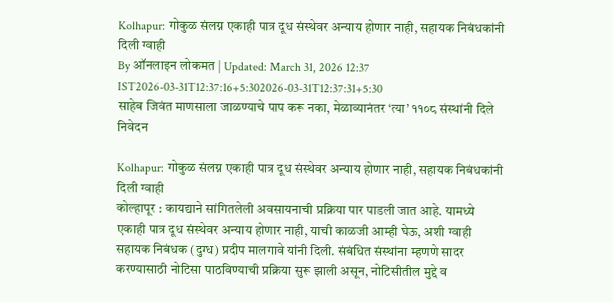Kolhapur: गोकुळ संलग्न एकाही पात्र दूध संस्थेवर अन्याय होणार नाही, सहायक निबंधकांनी दिली ग्वाही
By ऑनलाइन लोकमत | Updated: March 31, 2026 12:37 IST2026-03-31T12:37:16+5:302026-03-31T12:37:31+5:30
साहेब जिवंत माणसाला जाळण्याचे पाप करू नका, मेळाव्यानंतर ‘त्या’ ११०८ संस्थांनी दिले निवेदन

Kolhapur: गोकुळ संलग्न एकाही पात्र दूध संस्थेवर अन्याय होणार नाही, सहायक निबंधकांनी दिली ग्वाही
कोल्हापूर : कायद्याने सांगितलेली अवसायनाची प्रक्रिया पार पाडली जात आहे. यामध्ये एकाही पात्र दूध संस्थेवर अन्याय होणार नाही, याची काळजी आम्ही घेऊ, अशी ग्वाही सहायक निबंधक (दुग्ध) प्रदीप मालगावे यांनी दिली. संबंधित संस्थांना म्हणणे सादर करण्यासाठी नोटिसा पाठविण्याची प्रक्रिया सुरू झाली असून, नोटिसीतील मुद्दे व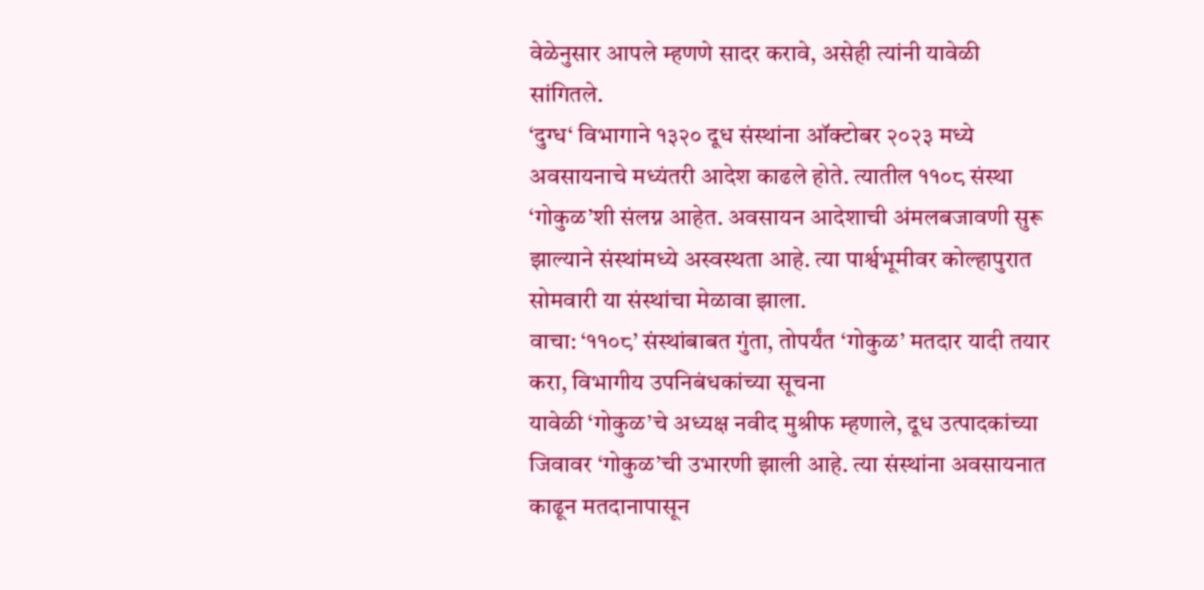वेळेनुसार आपले म्हणणे सादर करावे, असेही त्यांनी यावेळी सांगितले.
‘दुग्ध‘ विभागाने १३२० दूध संस्थांना ऑक्टोबर २०२३ मध्ये अवसायनाचे मध्यंतरी आदेश काढले होते. त्यातील ११०८ संस्था ‘गोकुळ’शी संलग्न आहेत. अवसायन आदेशाची अंमलबजावणी सुरू झाल्याने संस्थांमध्ये अस्वस्थता आहे. त्या पार्श्वभूमीवर कोल्हापुरात सोमवारी या संस्थांचा मेळावा झाला.
वाचा: ‘११०८’ संस्थांबाबत गुंता, तोपर्यंत ‘गोकुळ’ मतदार यादी तयार करा, विभागीय उपनिबंधकांच्या सूचना
यावेळी ‘गोकुळ’चे अध्यक्ष नवीद मुश्रीफ म्हणाले, दूध उत्पादकांच्या जिवावर ‘गोकुळ’ची उभारणी झाली आहे. त्या संस्थांना अवसायनात काढून मतदानापासून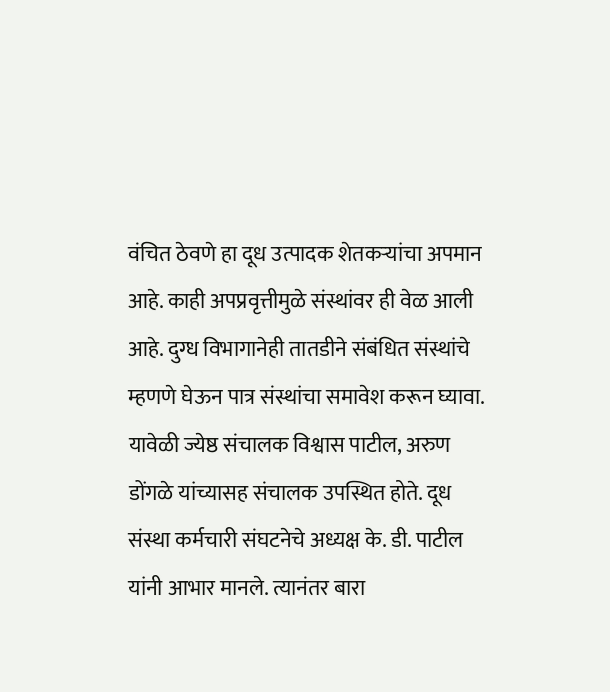वंचित ठेवणे हा दूध उत्पादक शेतकऱ्यांचा अपमान आहे. काही अपप्रवृत्तीमुळे संस्थांवर ही वेळ आली आहे. दुग्ध विभागानेही तातडीने संबंधित संस्थांचे म्हणणे घेऊन पात्र संस्थांचा समावेश करून घ्यावा.
यावेळी ज्येष्ठ संचालक विश्वास पाटील, अरुण डोंगळे यांच्यासह संचालक उपस्थित होते. दूध संस्था कर्मचारी संघटनेचे अध्यक्ष के. डी. पाटील यांनी आभार मानले. त्यानंतर बारा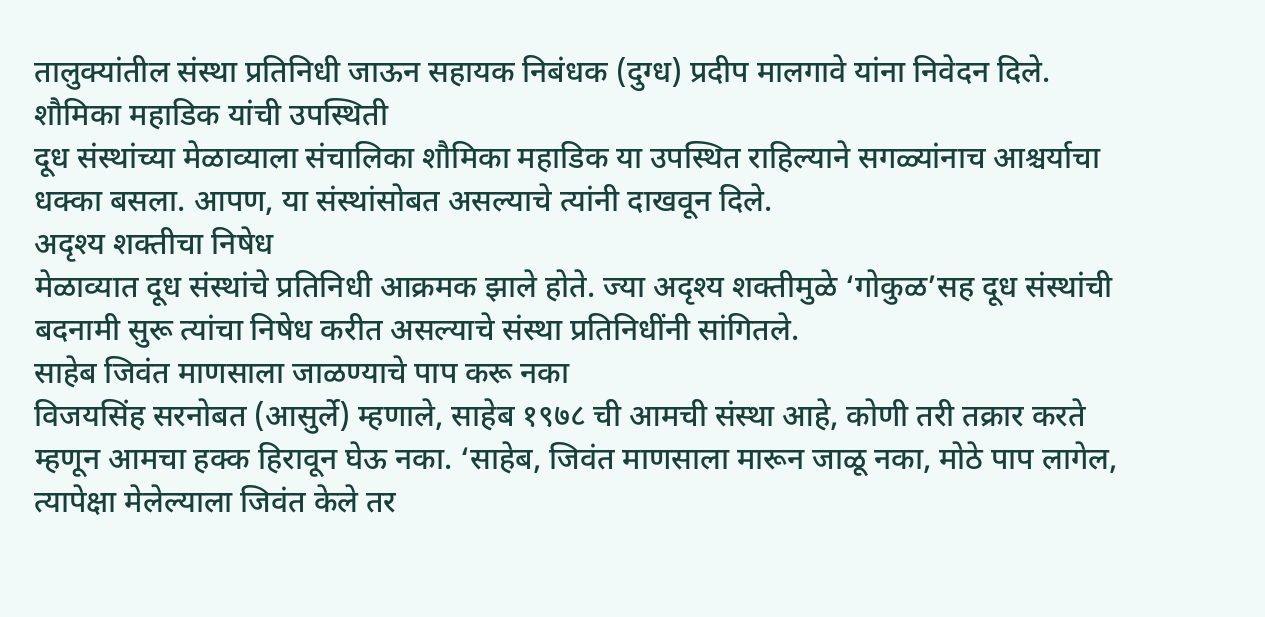तालुक्यांतील संस्था प्रतिनिधी जाऊन सहायक निबंधक (दुग्ध) प्रदीप मालगावे यांना निवेदन दिले.
शौमिका महाडिक यांची उपस्थिती
दूध संस्थांच्या मेळाव्याला संचालिका शौमिका महाडिक या उपस्थित राहिल्याने सगळ्यांनाच आश्चर्याचा धक्का बसला. आपण, या संस्थांसोबत असल्याचे त्यांनी दाखवून दिले.
अदृश्य शक्तीचा निषेध
मेळाव्यात दूध संस्थांचे प्रतिनिधी आक्रमक झाले होते. ज्या अदृश्य शक्तीमुळे ‘गोकुळ’सह दूध संस्थांची बदनामी सुरू त्यांचा निषेध करीत असल्याचे संस्था प्रतिनिधींनी सांगितले.
साहेब जिवंत माणसाला जाळण्याचे पाप करू नका
विजयसिंह सरनोबत (आसुर्ले) म्हणाले, साहेब १९७८ ची आमची संस्था आहे, कोणी तरी तक्रार करते म्हणून आमचा हक्क हिरावून घेऊ नका. ‘साहेब, जिवंत माणसाला मारून जाळू नका, मोठे पाप लागेल, त्यापेक्षा मेलेल्याला जिवंत केले तर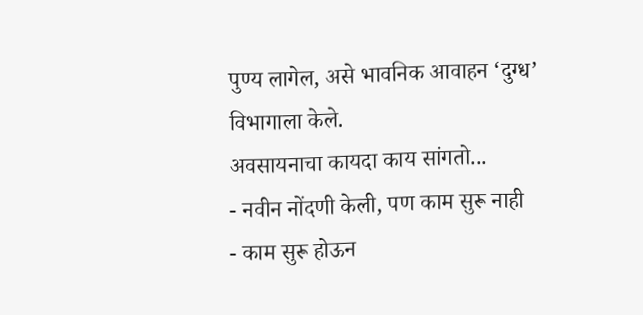पुण्य लागेल, असे भावनिक आवाहन ‘दुग्ध’ विभागाला केले.
अवसायनाचा कायदा काय सांगतो...
- नवीन नोंदणी केली, पण काम सुरू नाही
- काम सुरू होऊन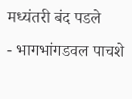मध्यंतरी बंद पडले
- भागभांगडवल पाचशे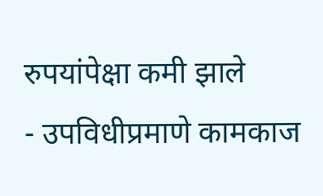रुपयांपेक्षा कमी झाले
- उपविधीप्रमाणे कामकाज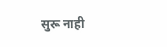सुरू नाही